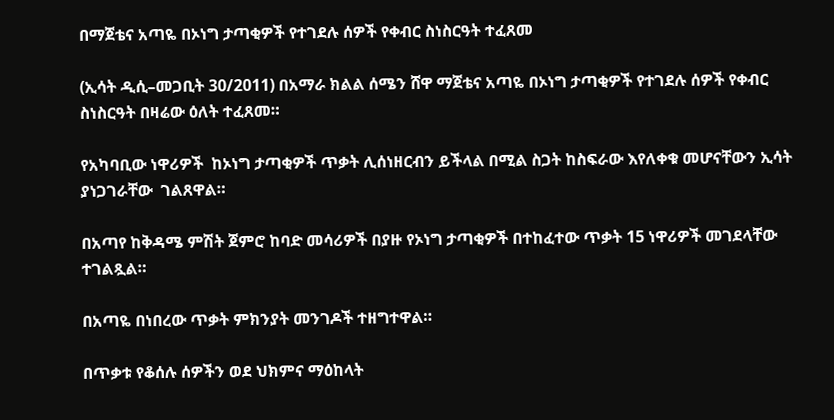በማጀቴና አጣዬ በኦነግ ታጣቂዎች የተገደሉ ሰዎች የቀብር ስነስርዓት ተፈጸመ

(ኢሳት ዲሲ–መጋቢት 30/2011) በአማራ ክልል ሰሜን ሸዋ ማጀቴና አጣዬ በኦነግ ታጣቂዎች የተገደሉ ሰዎች የቀብር ስነስርዓት በዛሬው ዕለት ተፈጸመ።

የአካባቢው ነዋሪዎች  ከኦነግ ታጣቂዎች ጥቃት ሊሰነዘርብን ይችላል በሚል ስጋት ከስፍራው እየለቀቁ መሆናቸውን ኢሳት ያነጋገራቸው  ገልጸዋል።

በአጣየ ከቅዳሜ ምሽት ጀምሮ ከባድ መሳሪዎች በያዙ የኦነግ ታጣቂዎች በተከፈተው ጥቃት 15 ነዋሪዎች መገደላቸው ተገልጿል።

በአጣዬ በነበረው ጥቃት ምክንያት መንገዶች ተዘግተዋል።

በጥቃቱ የቆሰሉ ሰዎችን ወደ ህክምና ማዕከላት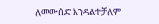ለመውሰድ እንዳልተቻለም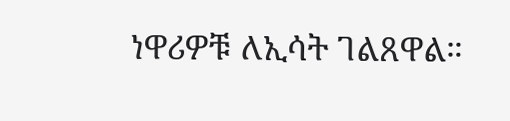ነዋሪዎቹ ለኢሳት ገልጸዋል።